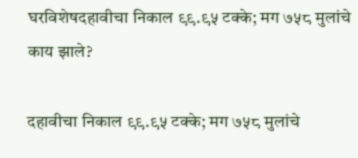घरविशेषदहावीचा निकाल ९९.९५ टक्के; मग ७५८ मुलांचे काय झाले?

दहावीचा निकाल ९९.९५ टक्के; मग ७५८ मुलांचे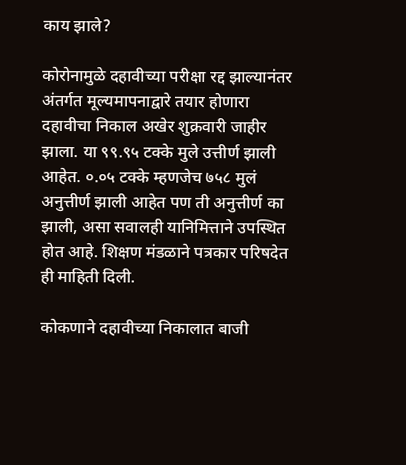काय झाले?

कोरोनामुळे दहावीच्या परीक्षा रद्द झाल्यानंतर अंतर्गत मूल्यमापनाद्वारे तयार होणारा दहावीचा निकाल अखेर शुक्रवारी जाहीर झाला. या ९९.९५ टक्के मुले उत्तीर्ण झाली आहेत. ०.०५ टक्के म्हणजेच ७५८ मुलं अनुत्तीर्ण झाली आहेत पण ती अनुत्तीर्ण का झाली, असा सवालही यानिमित्ताने उपस्थित होत आहे. शिक्षण मंडळाने पत्रकार परिषदेत ही माहिती दिली.

कोकणाने दहावीच्या निकालात बाजी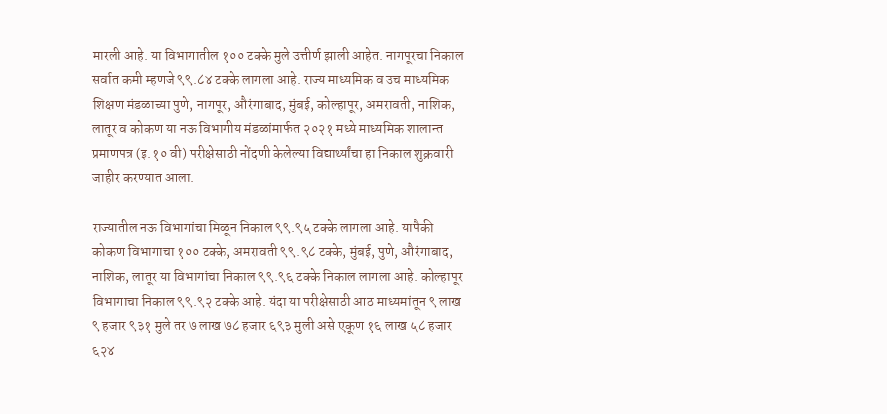मारली आहे. या विभागातील १०० टक्के मुले उत्तीर्ण झाली आहेत. नागपूरचा निकाल सर्वात कमी म्हणजे ९९.८४ टक्के लागला आहे. राज्य माध्यमिक व उच माध्यमिक शिक्षण मंडळाच्या पुणे, नागपूर, औरंगाबाद, मुंबई, कोल्हापूर, अमरावती, नाशिक, लातूर व कोकण या नऊ विभागीय मंडळांमार्फत २०२१ मध्ये माध्यमिक शालान्त प्रमाणपत्र (इ.१० वी) परीक्षेसाठी नोंदणी केलेल्या विद्यार्थ्यांचा हा निकाल शुक्रवारी जाहीर करण्यात आला.

राज्यातील नऊ विभागांचा मिळून निकाल ९९.९५ टक्के लागला आहे. यापैकी कोकण विभागाचा १०० टक्के, अमरावती ९९.९८ टक्के, मुंबई, पुणे, औरंगाबाद, नाशिक, लातूर या विभागांचा निकाल ९९.९६ टक्के निकाल लागला आहे. कोल्हापूर विभागाचा निकाल ९९.९२ टक्के आहे. यंदा या परीक्षेसाठी आठ माध्यमांतून ९ लाख ९ हजार ९३१ मुले तर ७ लाख ७८ हजार ६९३ मुली असे एकूण १६ लाख ५८ हजार ६२४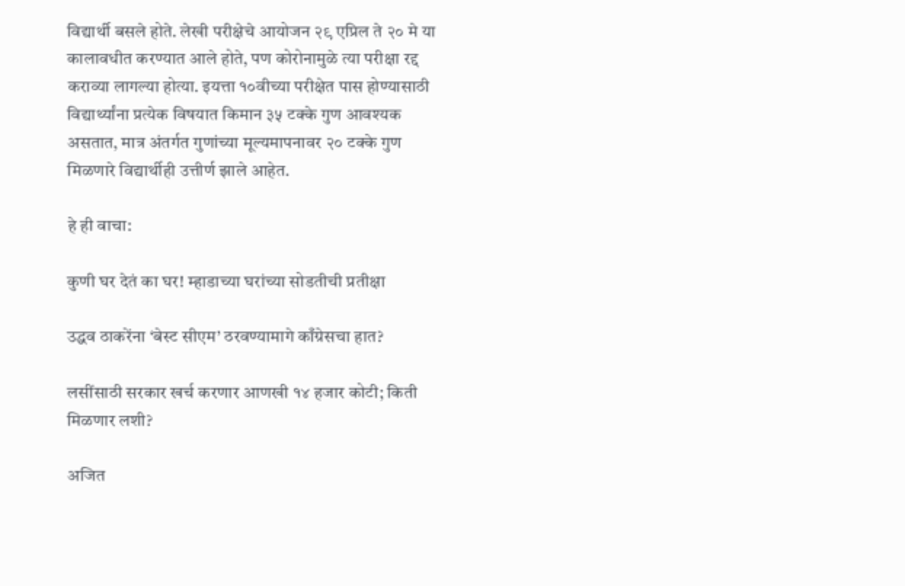विद्यार्थी बसले होते. लेखी परीक्षेचे आयोजन २९ एप्रिल ते २० मे या कालावधीत करण्यात आले होते, पण कोरोनामुळे त्या परीक्षा रद्द कराव्या लागल्या होत्या. इयत्ता १०वीच्या परीक्षेत पास होण्यासाठी विद्यार्थ्यांना प्रत्येक विषयात किमान ३५ टक्के गुण आवश्यक असतात, मात्र अंतर्गत गुणांच्या मूल्यमापनावर २० टक्के गुण मिळणारे विद्यार्थीही उत्तीर्ण झाले आहेत.

हे ही वाचा:

कुणी घर देतं का घर! म्हाडाच्या घरांच्या सोडतीची प्रतीक्षा

उद्धव ठाकरेंना ‘बेस्ट सीएम’ ठरवण्यामागे काँग्रेसचा हात?

लसींसाठी सरकार खर्च करणार आणखी १४ हजार कोटी; किती मिळणार लशी?

अजित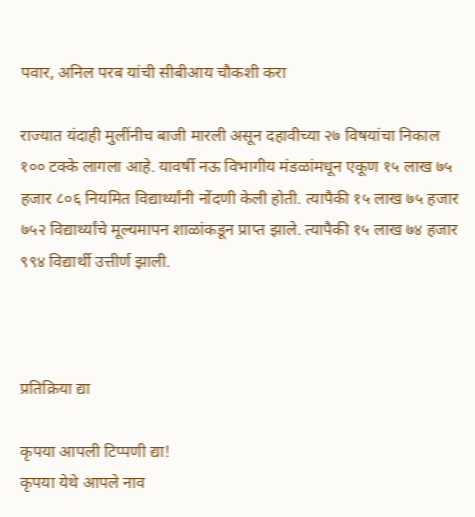पवार, अनिल परब यांची सीबीआय चौकशी करा

राज्यात यंदाही मुलींनीच बाजी मारली असून दहावीच्या २७ विषयांचा निकाल १०० टक्के लागला आहे. यावर्षी नऊ विभागीय मंडळांमधून एकूण १५ लाख ७५ हजार ८०६ नियमित विद्यार्थ्यांनी नोंदणी केली होती. त्यापैकी १५ लाख ७५ हजार ७५२ विद्यार्थ्यांचे मूल्यमापन शाळांकडून प्राप्त झाले. त्यापैकी १५ लाख ७४ हजार ९९४ विद्यार्थी उत्तीर्ण झाली.



प्रतिक्रिया द्या

कृपया आपली टिप्पणी द्या!
कृपया येथे आपले नाव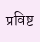प्रविष्ट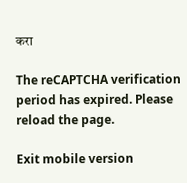करा

The reCAPTCHA verification period has expired. Please reload the page.

Exit mobile version